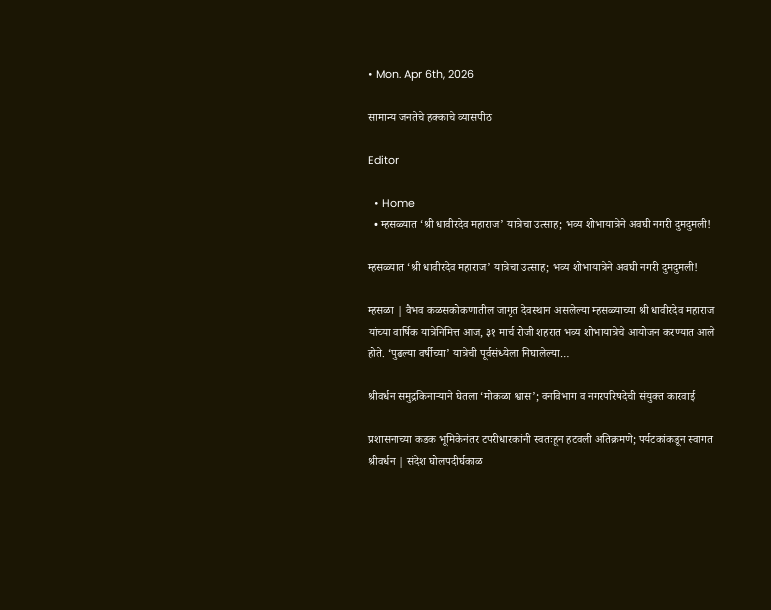• Mon. Apr 6th, 2026

सामान्य जनतेचे हक्काचे व्यासपीठ

Editor

  • Home
  • म्हसळ्यात ‘श्री धावीरदेव महाराज’ यात्रेचा उत्साह; भव्य शोभायात्रेने अवघी नगरी दुमदुमली!

म्हसळ्यात ‘श्री धावीरदेव महाराज’ यात्रेचा उत्साह; भव्य शोभायात्रेने अवघी नगरी दुमदुमली!

म्हसळा | वैभव कळसकोकणातील जागृत देवस्थान असलेल्या म्हसळ्याच्या श्री धावीरदेव महाराज यांच्या वार्षिक यात्रेनिमित्त आज, ३१ मार्च रोजी शहरात भव्य शोभायात्रेचे आयोजन करण्यात आले होते. ‘पुढल्या वर्षीच्या’ यात्रेची पूर्वसंध्येला निघालेल्या…

श्रीवर्धन समुद्रकिनाऱ्याने घेतला ‘मोकळा श्वास’; वनविभाग व नगरपरिषदेची संयुक्त कारवाई

प्रशासनाच्या कडक भूमिकेनंतर टपरीधारकांनी स्वतःहून हटवली अतिक्रमणे; पर्यटकांकडून स्वागत श्रीवर्धन | संदेश घोलपदीर्घकाळ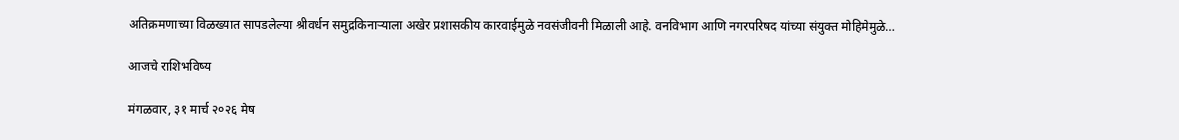अतिक्रमणाच्या विळख्यात सापडलेल्या श्रीवर्धन समुद्रकिनाऱ्याला अखेर प्रशासकीय कारवाईमुळे नवसंजीवनी मिळाली आहे. वनविभाग आणि नगरपरिषद यांच्या संयुक्त मोहिमेमुळे…

आजचे राशिभविष्य

मंगळवार, ३१ मार्च २०२६ मेष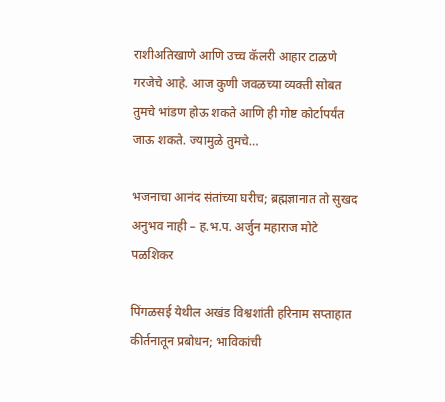राशीअतिखाणे आणि उच्च कॅलरी आहार टाळणे गरजेचे आहे. आज कुणी जवळच्या व्यक्ती सोबत तुमचे भांडण होऊ शकते आणि ही गोष्ट कोर्टापर्यंत जाऊ शकते. ज्यामुळे तुमचे…

भजनाचा आनंद संतांच्या घरीच; ब्रह्मज्ञानात तो सुखद अनुभव नाही – ह.भ.प. अर्जुन महाराज मोटे पळशिकर

पिंगळसई येथील अखंड विश्वशांती हरिनाम सप्ताहात कीर्तनातून प्रबोधन; भाविकांची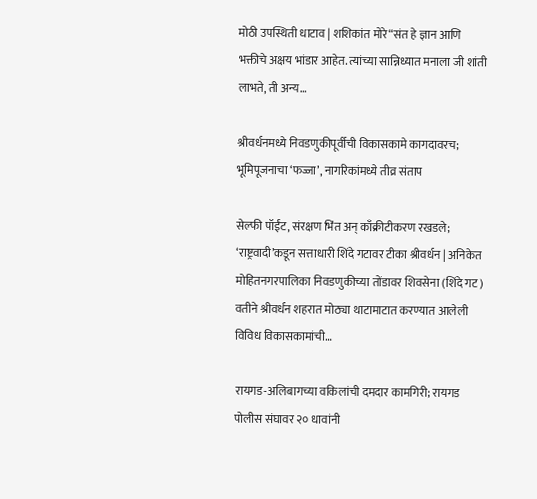मोठी उपस्थिती धाटाव | शशिकांत मोरे“संत हे ज्ञान आणि भक्तीचे अक्षय भांडार आहेत. त्यांच्या सान्निध्यात मनाला जी शांती लाभते, ती अन्य…

श्रीवर्धनमध्ये निवडणुकीपूर्वीची विकासकामे कागदावरच; भूमिपूजनाचा ‘फज्जा’, नागरिकांमध्ये तीव्र संताप

सेल्फी पॉईंट, संरक्षण भिंत अन् काँक्रीटीकरण रखडले; ‘राष्ट्रवादी’कडून सत्ताधारी शिंदे गटावर टीका श्रीवर्धन | अनिकेत मोहितनगरपालिका निवडणुकीच्या तोंडावर शिवसेना (शिंदे गट) वतीने श्रीवर्धन शहरात मोठ्या थाटामाटात करण्यात आलेली विविध विकासकामांची…

रायगड-अलिबागच्या वकिलांची दमदार कामगिरी; रायगड पोलीस संघावर २० धावांनी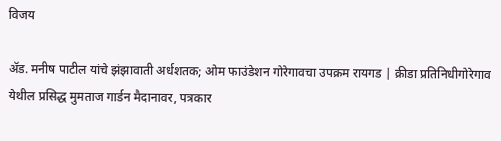विजय

ॲड. मनीष पाटील यांचे झंझावाती अर्धशतक; ओम फाउंडेशन गोरेगावचा उपक्रम रायगड | क्रीडा प्रतिनिधीगोरेगाव येथील प्रसिद्ध मुमताज गार्डन मैदानावर, पत्रकार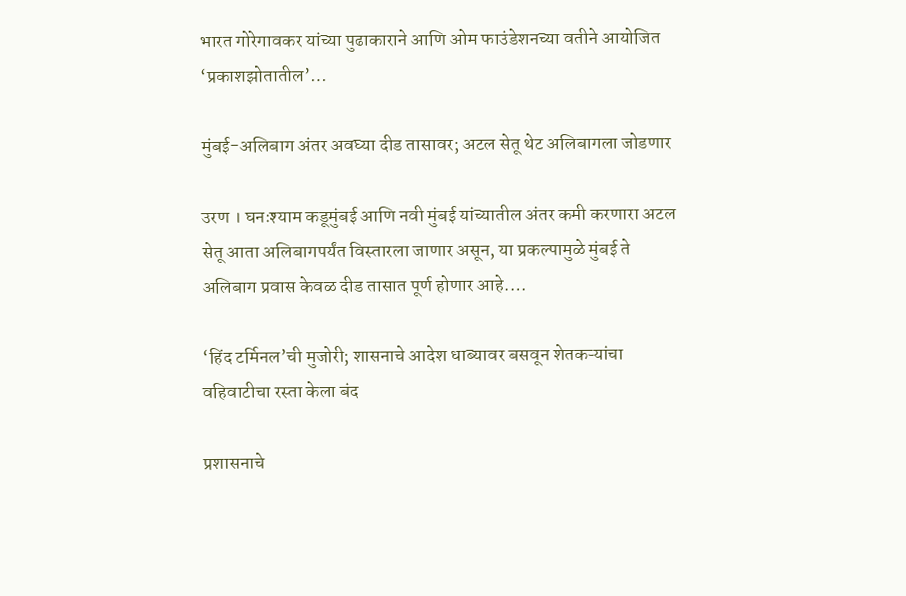भारत गोरेगावकर यांच्या पुढाकाराने आणि ओम फाउंडेशनच्या वतीने आयोजित ‘प्रकाशझोतातील’…

मुंबई-अलिबाग अंतर अवघ्या दीड तासावर; अटल सेतू थेट अलिबागला जोडणार

उरण । घनःश्याम कडूमुंबई आणि नवी मुंबई यांच्यातील अंतर कमी करणारा अटल सेतू आता अलिबागपर्यंत विस्तारला जाणार असून, या प्रकल्पामुळे मुंबई ते अलिबाग प्रवास केवळ दीड तासात पूर्ण होणार आहे.…

‘हिंद टर्मिनल’ची मुजोरी; शासनाचे आदेश धाब्यावर बसवून शेतकऱ्यांचा वहिवाटीचा रस्ता केला बंद

प्रशासनाचे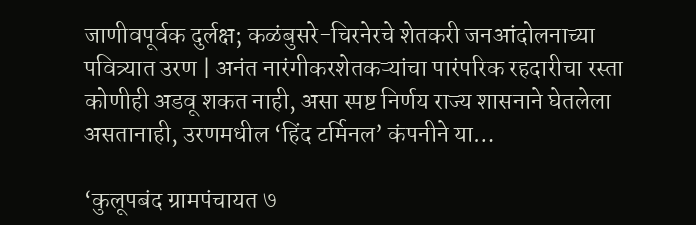जाणीवपूर्वक दुर्लक्ष; कळंबुसरे-चिरनेरचे शेतकरी जनआंदोलनाच्या पवित्र्यात उरण | अनंत नारंगीकरशेतकऱ्यांचा पारंपरिक रहदारीचा रस्ता कोणीही अडवू शकत नाही, असा स्पष्ट निर्णय राज्य शासनाने घेतलेला असतानाही, उरणमधील ‘हिंद टर्मिनल’ कंपनीने या…

‘कुलूपबंद ग्रामपंचायत ७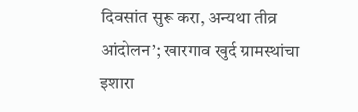दिवसांत सुरू करा, अन्यथा तीव्र आंदोलन’; खारगाव खुर्द ग्रामस्थांचा इशारा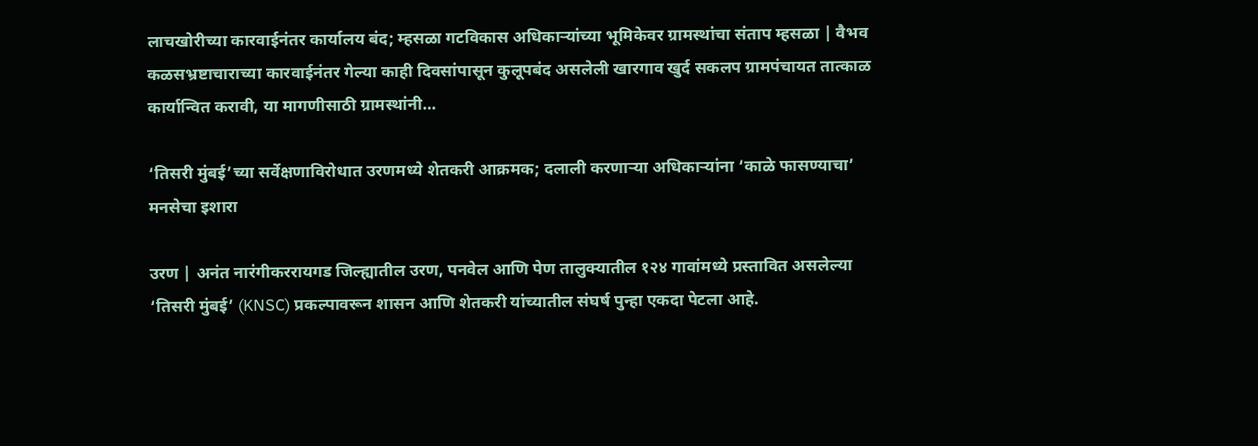लाचखोरीच्या कारवाईनंतर कार्यालय बंद; म्हसळा गटविकास अधिकाऱ्यांच्या भूमिकेवर ग्रामस्थांचा संताप म्हसळा | वैभव कळसभ्रष्टाचाराच्या कारवाईनंतर गेल्या काही दिवसांपासून कुलूपबंद असलेली खारगाव खुर्द सकलप ग्रामपंचायत तात्काळ कार्यान्वित करावी, या मागणीसाठी ग्रामस्थांनी…

‘तिसरी मुंबई’च्या सर्वेक्षणाविरोधात उरणमध्ये शेतकरी आक्रमक; दलाली करणाऱ्या अधिकाऱ्यांना ‘काळे फासण्याचा’ मनसेचा इशारा

उरण | अनंत नारंगीकररायगड जिल्ह्यातील उरण, पनवेल आणि पेण तालुक्यातील १२४ गावांमध्ये प्रस्तावित असलेल्या ‘तिसरी मुंबई’ (KNSC) प्रकल्पावरून शासन आणि शेतकरी यांच्यातील संघर्ष पुन्हा एकदा पेटला आहे.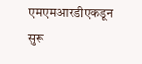एमएमआरडीएकडून सुरू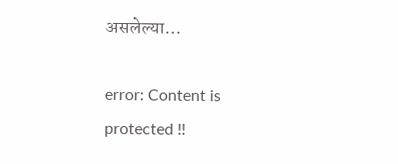असलेल्या…

error: Content is protected !!